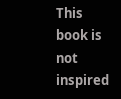This book is not inspired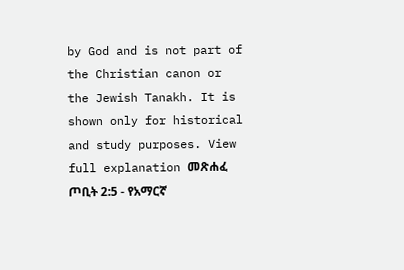by God and is not part of the Christian canon or the Jewish Tanakh. It is shown only for historical and study purposes. View full explanation መጽሐፈ ጦቢት 2:5 - የአማርኛ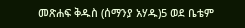መጽሐፍ ቅዱስ (ሰማንያ አሃዱ)5 ወደ ቤቴም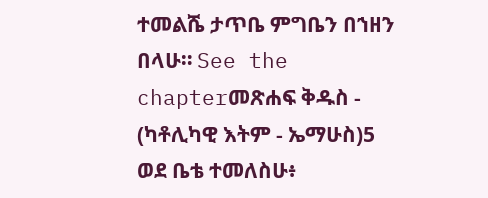ተመልሼ ታጥቤ ምግቤን በኀዘን በላሁ። See the chapterመጽሐፍ ቅዱስ - (ካቶሊካዊ እትም - ኤማሁስ)5 ወደ ቤቴ ተመለስሁ፥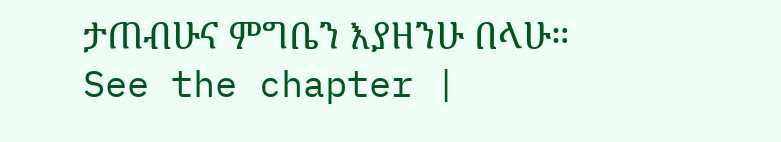ታጠብሁና ምግቤን እያዘንሁ በላሁ። See the chapter |